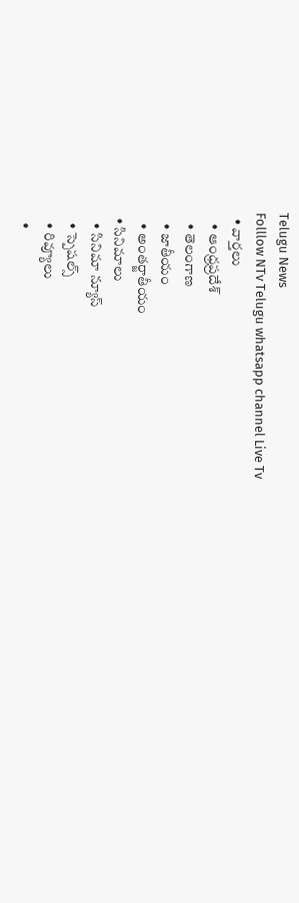Telugu News
Folllow NTv Telugu whatsapp channel Live Tv
  • వార్తలు
    • ఆంధ్రప్రదేశ్
    • తెలంగాణ
    • జాతీయం
    • అంతర్జాతీయం
  • సినిమాలు
    • సినిమా న్యూస్
    • స్పెషల్స్
    • రివ్యూలు
    •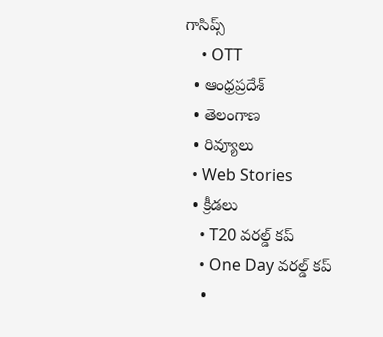గాసిప్స్
    • OTT
  • ఆంధ్రప్రదేశ్
  • తెలంగాణ
  • రివ్యూలు
  • Web Stories
  • క్రీడలు
    • T20 వరల్డ్ కప్
    • One Day వరల్డ్ కప్
    •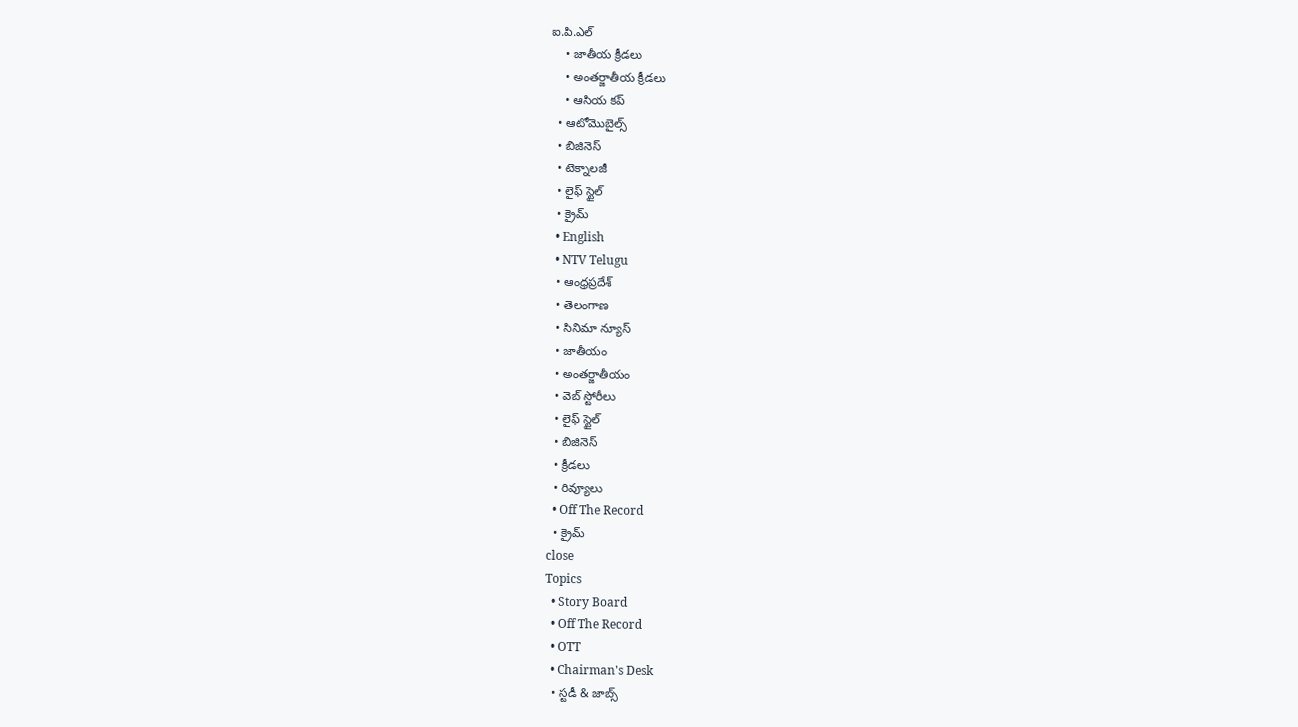ఐ.పి.ఎల్
    • జాతీయ క్రీడలు
    • అంతర్జాతీయ క్రీడలు
    • ఆసియ కప్
  • ఆటోమొబైల్స్
  • బిజినెస్‌
  • టెక్నాలజీ
  • లైఫ్ స్టైల్
  • క్రైమ్
  • English
  • NTV Telugu
  • ఆంధ్రప్రదేశ్
  • తెలంగాణ
  • సినిమా న్యూస్
  • జాతీయం
  • అంతర్జాతీయం
  • వెబ్ స్టోరీలు
  • లైఫ్ స్టైల్
  • బిజినెస్‌
  • క్రీడలు
  • రివ్యూలు
  • Off The Record
  • క్రైమ్
close
Topics
  • Story Board
  • Off The Record
  • OTT
  • Chairman's Desk
  • స్టడీ & జాబ్స్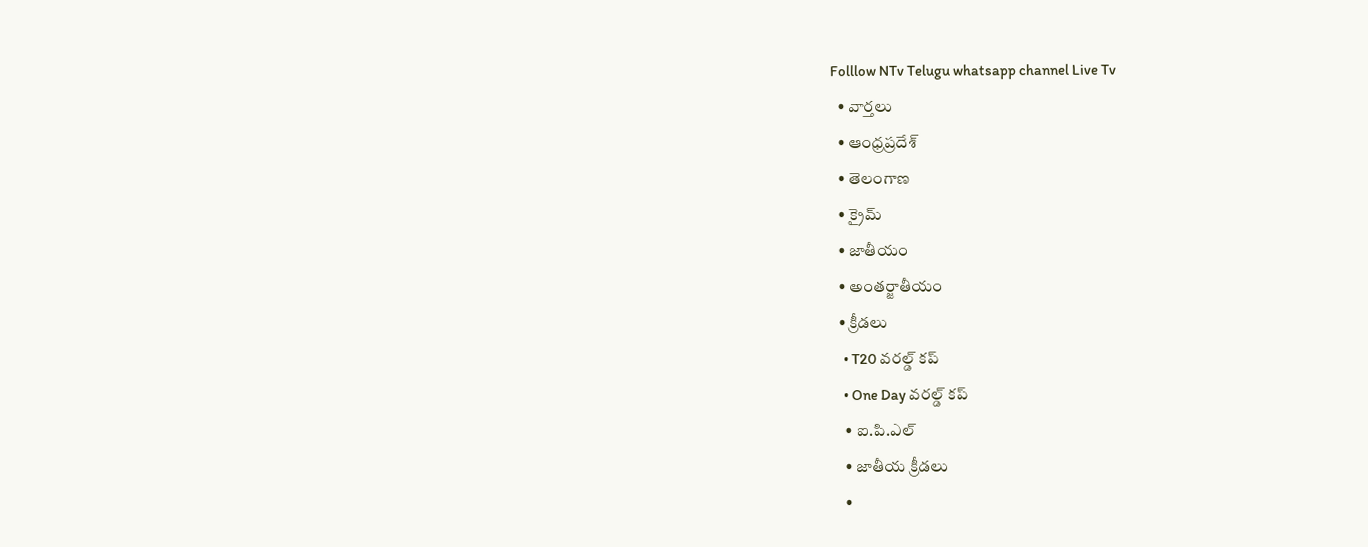Folllow NTv Telugu whatsapp channel Live Tv
  • వార్తలు
  • ఆంధ్రప్రదేశ్
  • తెలంగాణ
  • క్రైమ్
  • జాతీయం
  • అంతర్జాతీయం
  • క్రీడలు
    • T20 వరల్డ్ కప్
    • One Day వరల్డ్ కప్
    • ఐ.పి.ఎల్
    • జాతీయ క్రీడలు
    •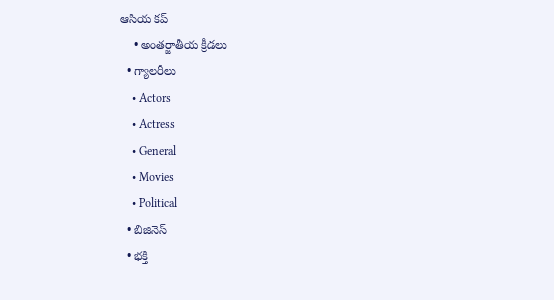ఆసియ కప్
    • అంతర్జాతీయ క్రీడలు
  • గ్యాలరీలు
    • Actors
    • Actress
    • General
    • Movies
    • Political
  • బిజినెస్‌
  • భక్తి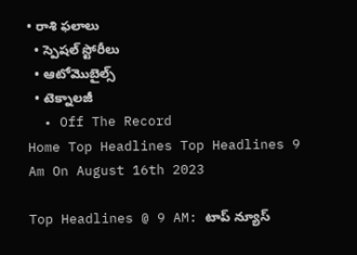• రాశి ఫలాలు
  • స్పెషల్‌ స్టోరీలు
  • ఆటోమొబైల్స్
  • టెక్నాలజీ
  • Off The Record
Home Top Headlines Top Headlines 9 Am On August 16th 2023

Top Headlines @ 9 AM: టాప్‌ న్యూస్‌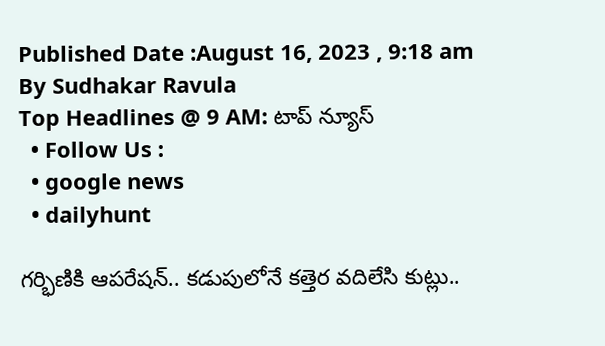Published Date :August 16, 2023 , 9:18 am
By Sudhakar Ravula
Top Headlines @ 9 AM: టాప్‌ న్యూస్‌
  • Follow Us :
  • google news
  • dailyhunt

గర్భిణికి ఆపరేషన్‌.. కడుపులోనే కత్తెర వదిలేసి కుట్లు..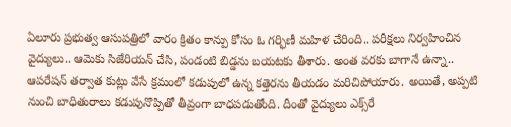ఏలూరు ప్రభుత్వ ఆసుపత్రిలో వారం క్రితం కాన్పు కోసం ఓ గర్భిణీ మహిళ చేరింది.. పరీక్షలు నిర్వహించిన వైద్యులు.. ఆమెకు సిజేరియన్‌ చేసి, పండంటి బిడ్డను బయటకు తీశారు. అంత వరకు బాగానే ఉన్నా.. ఆపరేషన్‌ తర్వాత కుట్లు వేసే క్రమంలో కడుపులో ఉన్న కత్తెరను తీయడం మరిచిపోయారు. అయితే, అప్పటి నుంచి బాధితురాలు కడుపునొప్పితో తీవ్రంగా బాధపడుతోంది. దీంతో వైద్యులు ఎక్స్‌రే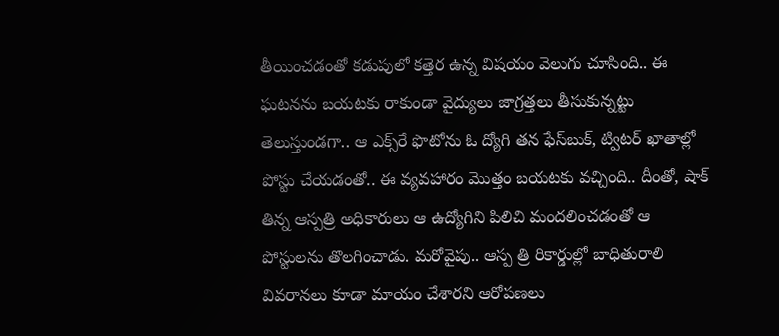తీయించడంతో కడుపులో కత్తెర ఉన్న విషయం వెలుగు చూసింది.. ఈ ఘటనను బయటకు రాకుండా వైద్యులు జాగ్రత్తలు తీసుకున్నట్టు తెలుస్తుండగా.. ఆ ఎక్స్‌రే ఫొటోను ఓ ద్యోగి తన ఫేస్‌బుక్‌, ట్విటర్‌ ఖాతాల్లో పోస్టు చేయడంతో.. ఈ వ్యవహారం మొత్తం బయటకు వచ్చింది.. దీంతో, షాక్‌ తిన్న ఆస్పత్రి అధికారులు ఆ ఉద్యోగిని పిలిచి మందలించడంతో ఆ పోస్టులను తొలగించాడు. మరోవైపు.. ఆస్ప త్రి రికార్డుల్లో బాధితురాలి వివరానలు కూడా మాయం చేశారని ఆరోపణలు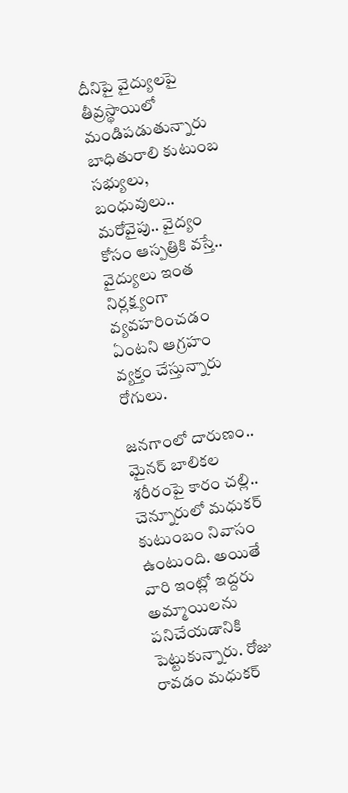దీనిపై వైద్యులపై తీవ్రస్థాయిలో మండిపడుతున్నారు బాధితురాలి కుటుంబ సభ్యులు, బంధువులు.. మరోవైపు.. వైద్యం కోసం ఆస్పత్రికి వస్తే.. వైద్యులు ఇంత నిర్లక్ష్యంగా వ్యవహరించడం ఏంటని ఆగ్రహం వ్యక్తం చేస్తున్నారు రోగులు.

జనగాంలో దారుణం.. మైనర్ బాలికల శరీరంపై కారం చల్లి..
చెన్నూరులో మధుకర్ కుటుంబం నివాసం ఉంటుంది. అయితే వారి ఇంట్లో ఇద్దరు అమ్మాయిలను పనిచేయడానికి పెట్టుకున్నారు. రోజు రావడం మధుకర్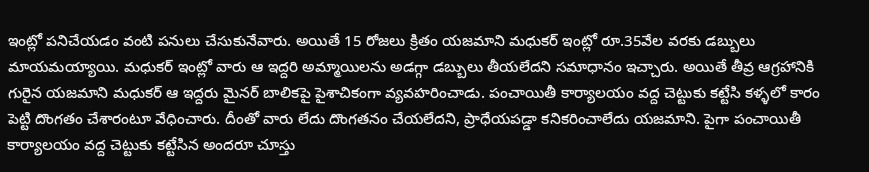ఇంట్లో పనిచేయడం వంటి పనులు చేసుకునేవారు. అయితే 15 రోజలు క్రితం యజమాని మధుకర్ ఇంట్లో రూ.35వేల వరకు డబ్బులు మాయమయ్యాయి. మధుకర్ ఇంట్లో వారు ఆ ఇద్దరి అమ్మాయిలను అడగ్గా డబ్బులు తీయలేదని సమాధానం ఇచ్చారు. అయితే తీవ్ర ఆగ్రహానికి గురైన యజమాని మధుకర్ ఆ ఇద్దరు మైనర్ బాలికపై పైశాచికంగా వ్యవహరించాడు. పంచాయితీ కార్యాలయం వద్ద చెట్టుకు కట్టేసి కళ్ళలో కారం పెట్టి దొంగతం చేశారంటూ వేధించారు. దీంతో వారు లేదు దొంగతనం చేయలేదని, ప్రాధేయపడ్డా కనికరించాలేదు యజమాని. పైగా పంచాయితీ కార్యాలయం వద్ద చెట్టుకు కట్టేసిన అందరూ చూస్తు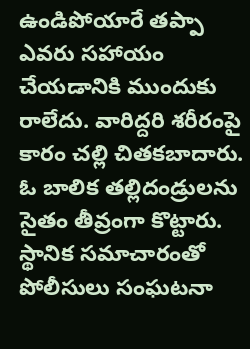ఉండిపోయారే తప్పా ఎవరు సహాయం చేయడానికి ముందుకు రాలేదు. వారిద్దరి శరీరంపై కారం చల్లి చితకబాదారు. ఓ బాలిక తల్లిదండ్రులను సైతం తీవ్రంగా కొట్టారు. స్థానిక సమాచారంతో పోలీసులు సంఘటనా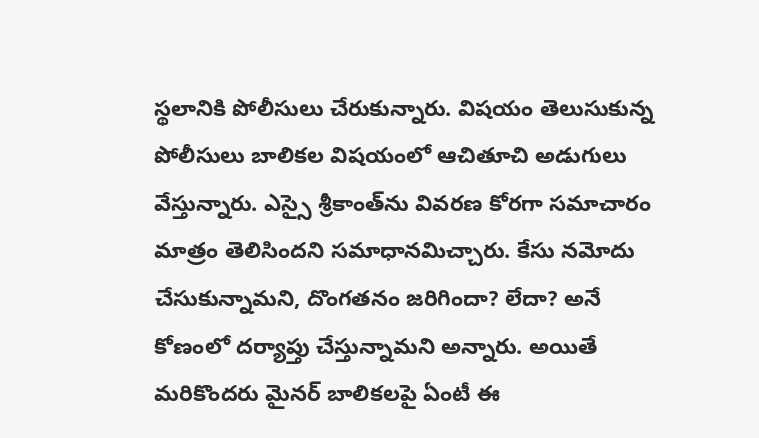స్థలానికి పోలీసులు చేరుకున్నారు. విషయం తెలుసుకున్న పోలీసులు బాలికల విషయంలో ఆచితూచి అడుగులు వేస్తున్నారు. ఎస్సై శ్రీకాంత్‌ను వివరణ కోరగా సమాచారం మాత్రం తెలిసిందని సమాధానమిచ్చారు. కేసు నమోదు చేసుకున్నామని, దొంగతనం జరిగిందా? లేదా? అనే కోణంలో దర్యాప్తు చేస్తున్నామని అన్నారు. అయితే మరికొందరు మైనర్ బాలికలపై ఏంటీ ఈ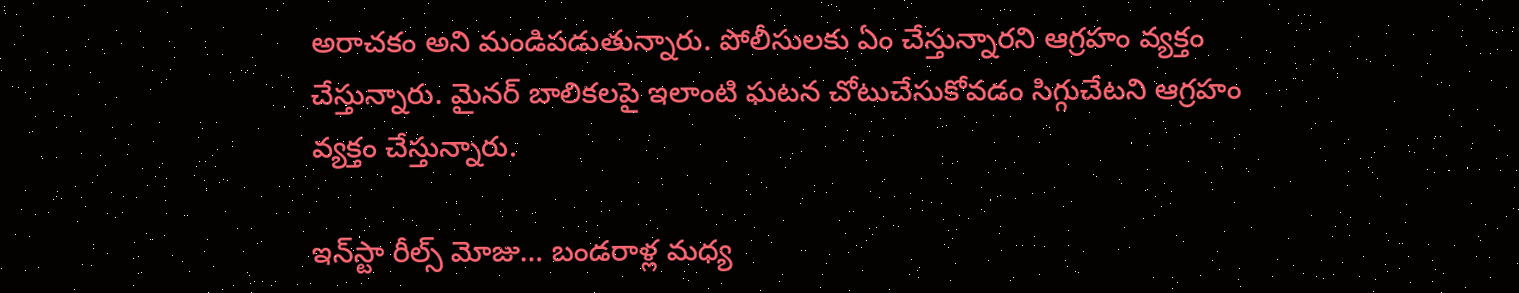అరాచకం అని మండిపడుతున్నారు. పోలీసులకు ఏం చేస్తున్నారని ఆగ్రహం వ్యక్తం చేస్తున్నారు. మైనర్ బాలికలపై ఇలాంటి ఘటన చోటుచేసుకోవడం సిగ్గుచేటని ఆగ్రహం వ్యక్తం చేస్తున్నారు.

ఇన్‌స్టా రీల్స్‌ మోజు… బండరాళ్ల మధ్య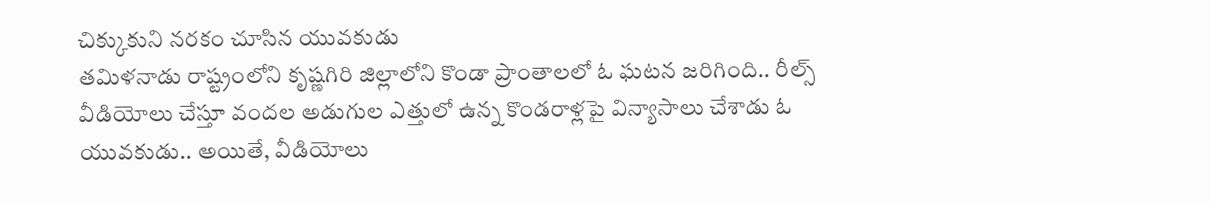చిక్కుకుని నరకం చూసిన యువకుడు
తమిళనాడు రాష్ట్రంలోని కృష్ణగిరి జిల్లాలోని కొండా ప్రాంతాలలో ఓ ఘటన జరిగింది.. రీల్స్ వీడియోలు చేస్తూ వందల అడుగుల ఎత్తులో ఉన్న కొండరాళ్లపై విన్యాసాలు చేశాడు ఓ యువకుడు.. అయితే, వీడియోలు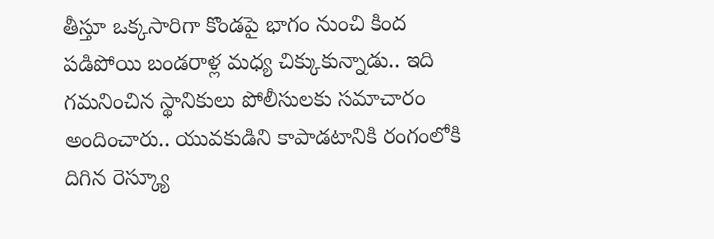తీస్తూ ఒక్కసారిగా కొండపై భాగం నుంచి కింద పడిపోయి బండరాళ్ల మధ్య చిక్కుకున్నాడు.. ఇది గమనించిన స్థానికులు పోలీసులకు సమాచారం అందించారు.. యువకుడిని కాపాడటానికి రంగంలోకి దిగిన రెస్క్యూ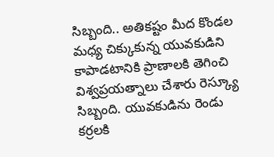సిబ్బంది.. అతికష్టం మీద కొండల మధ్య చిక్కుకున్న యువకుడిని కాపాడటానికి ప్రాణాలకి తెగించి విశ్వప్రయత్నాలు చేశారు రెస్క్యూ సిబ్బంది. యువకుడిను రెండు కర్రలకి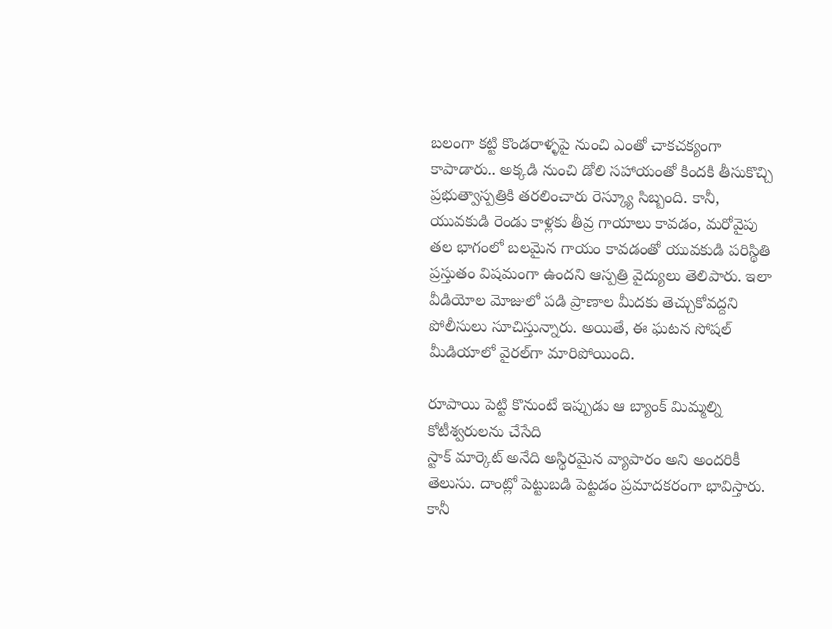బలంగా కట్టి కొండరాళ్ళపై నుంచి ఎంతో చాకచక్యంగా కాపాడారు.. అక్కడి నుంచి డోలి సహాయంతో కిందకి తీసుకొచ్చి ప్రభుత్వాస్పత్రికి తరలించారు రెస్క్యూ సిబ్బంది. కానీ, యువకుడి రెండు కాళ్లకు తీవ్ర గాయాలు కావడం, మరోవైపు తల భాగంలో బలమైన గాయం కావడంతో యువకుడి పరిస్థితి ప్రస్తుతం విషమంగా ఉందని ఆస్పత్రి వైద్యులు తెలిపారు. ఇలా వీడియోల మోజులో పడి ప్రాణాల మీదకు తెచ్చుకోవద్దని పోలీసులు సూచిస్తున్నారు. అయితే, ఈ ఘటన సోషల్‌ మీడియాలో వైరల్‌గా మారిపోయింది.

రూపాయి పెట్టి కొనుంటే ఇప్పుడు ఆ బ్యాంక్ మిమ్మల్ని కోటీశ్వరులను చేసేది
స్టాక్ మార్కెట్ అనేది అస్థిరమైన వ్యాపారం అని అందరికీ తెలుసు. దాంట్లో పెట్టుబడి పెట్టడం ప్రమాదకరంగా భావిస్తారు. కానీ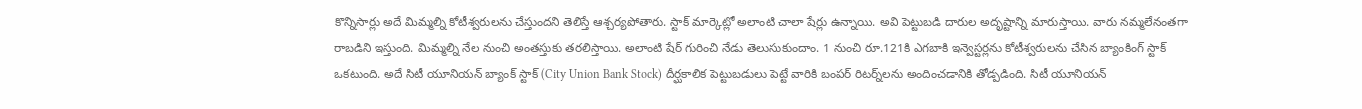కొన్నిసార్లు అదే మిమ్మల్ని కోటీశ్వరులను చేస్తుందని తెలిస్తే ఆశ్చర్యపోతారు. స్టాక్ మార్కెట్లో అలాంటి చాలా షేర్లు ఉన్నాయి. అవి పెట్టుబడి దారుల అదృష్టాన్ని మారుస్తాయి. వారు నమ్మలేనంతగా రాబడిని ఇస్తుంది. మిమ్మల్ని నేల నుంచి అంతస్తుకు తరలిస్తాయి. అలాంటి షేర్ గురించి నేడు తెలుసుకుందాం. 1 నుంచి రూ.121కి ఎగబాకి ఇన్వెస్టర్లను కోటీశ్వరులను చేసిన బ్యాంకింగ్ స్టాక్ ఒకటుంది. అదే సిటీ యూనియన్ బ్యాంక్ స్టాక్ (City Union Bank Stock) దీర్ఘకాలిక పెట్టుబడులు పెట్టే వారికి బంపర్ రిటర్న్‌లను అందించడానికి తోడ్పడింది. సిటీ యూనియన్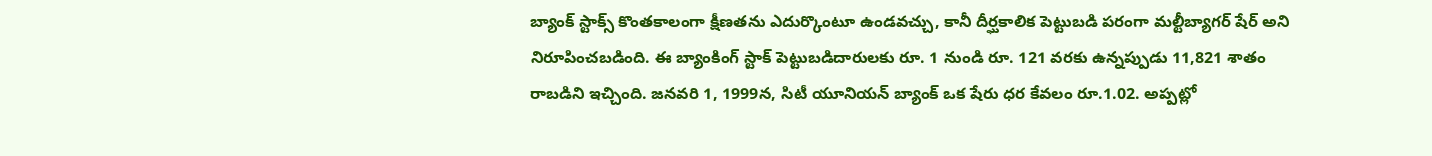బ్యాంక్ స్టాక్స్ కొంతకాలంగా క్షీణతను ఎదుర్కొంటూ ఉండవచ్చు, కానీ దీర్ఘకాలిక పెట్టుబడి పరంగా మల్టీబ్యాగర్ షేర్ అని నిరూపించబడింది. ఈ బ్యాంకింగ్ స్టాక్ పెట్టుబడిదారులకు రూ. 1 నుండి రూ. 121 వరకు ఉన్నప్పుడు 11,821 శాతం రాబడిని ఇచ్చింది. జనవరి 1, 1999న, సిటీ యూనియన్ బ్యాంక్ ఒక షేరు ధర కేవలం రూ.1.02. అప్పట్లో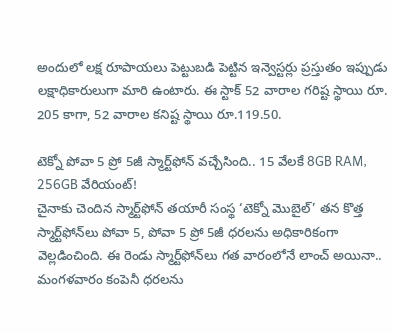అందులో లక్ష రూపాయలు పెట్టుబడి పెట్టిన ఇన్వెస్టర్లు ప్రస్తుతం ఇప్పుడు లక్షాధికారులుగా మారి ఉంటారు. ఈ స్టాక్ 52 వారాల గరిష్ట స్థాయి రూ. 205 కాగా, 52 వారాల కనిష్ట స్థాయి రూ.119.50.

టెక్నో పోవా 5 ప్రో 5జీ స్మార్ట్‌ఫోన్ వచ్చేసింది.. 15 వేలకే 8GB RAM, 256GB వేరియంట్‌!
చైనాకు చెందిన స్మార్ట్‌ఫోన్ తయారీ సంస్థ ‘టెక్నో మొబైల్’ తన కొత్త స్మార్ట్‌ఫోన్‌లు పోవా 5, పోవా 5 ప్రో 5జీ ధరలను అధికారికంగా వెల్లడించింది. ఈ రెండు స్మార్ట్‌ఫోన్‌లు గత వారంలోనే లాంచ్ అయినా.. మంగళవారం కంపెనీ ధరలను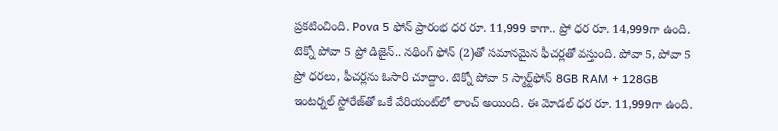ప్రకటించింది. Pova 5 ఫోన్ ప్రారంభ ధర రూ. 11,999 కాగా.. ప్రో ధర రూ. 14,999గా ఉంది. టెక్నో పోవా 5 ప్రో డిజైన్.. నథింగ్ ఫోన్ (2)తో సమానమైన ఫీచర్లతో వస్తుంది. పోవా 5, పోవా 5 ప్రో ధరలు, ఫీచర్లను ఓసారి చూద్దాం. టెక్నో పోవా 5 స్మార్ట్‌ఫోన్ 8GB RAM + 128GB ఇంటర్నల్ స్టోరేజ్‌తో ఒకే వేరియంట్‌లో లాంచ్ అయింది. ఈ మోడల్ ధర రూ. 11,999గా ఉంది.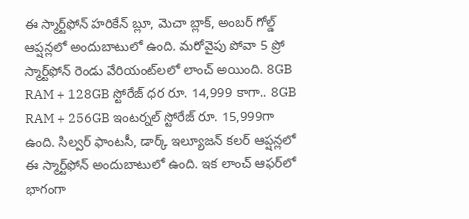ఈ స్మార్ట్‌ఫోన్ హరికేన్ బ్లూ, మెచా బ్లాక్, అంబర్ గోల్డ్ ఆప్షన్లలో అందుబాటులో ఉంది. మరోవైపు పోవా 5 ప్రో స్మార్ట్‌ఫోన్ రెండు వేరియంట్‌లలో లాంచ్ అయింది. 8GB RAM + 128GB స్టోరేజ్ ధర రూ. 14,999 కాగా.. 8GB RAM + 256GB ఇంటర్నల్ స్టోరేజ్ రూ. 15,999గా ఉంది. సిల్వర్ ఫాంటసీ, డార్క్ ఇల్యూజన్ కలర్ ఆప్షన్లలో ఈ స్మార్ట్‌ఫోన్ అందుబాటులో ఉంది. ఇక లాంచ్ ఆఫర్‌లో భాగంగా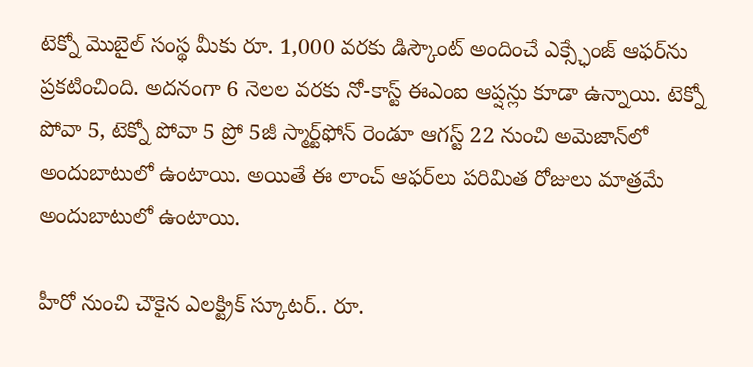టెక్నో మొబైల్ సంస్థ మీకు రూ. 1,000 వరకు డిస్కౌంట్ అందించే ఎక్స్ఛేంజ్ ఆఫర్‌ను ప్రకటించింది. అదనంగా 6 నెలల వరకు నో-కాస్ట్ ఈఎంఐ ఆప్షన్లు కూడా ఉన్నాయి. టెక్నో పోవా 5, టెక్నో పోవా 5 ప్రో 5జీ స్మార్ట్‌ఫోన్ రెండూ ఆగస్ట్ 22 నుంచి అమెజాన్‌లో అందుబాటులో ఉంటాయి. అయితే ఈ లాంచ్ ఆఫర్‌లు పరిమిత రోజులు మాత్రమే అందుబాటులో ఉంటాయి.

హీరో నుంచి చౌకైన ఎలక్ట్రిక్ స్కూటర్.. రూ.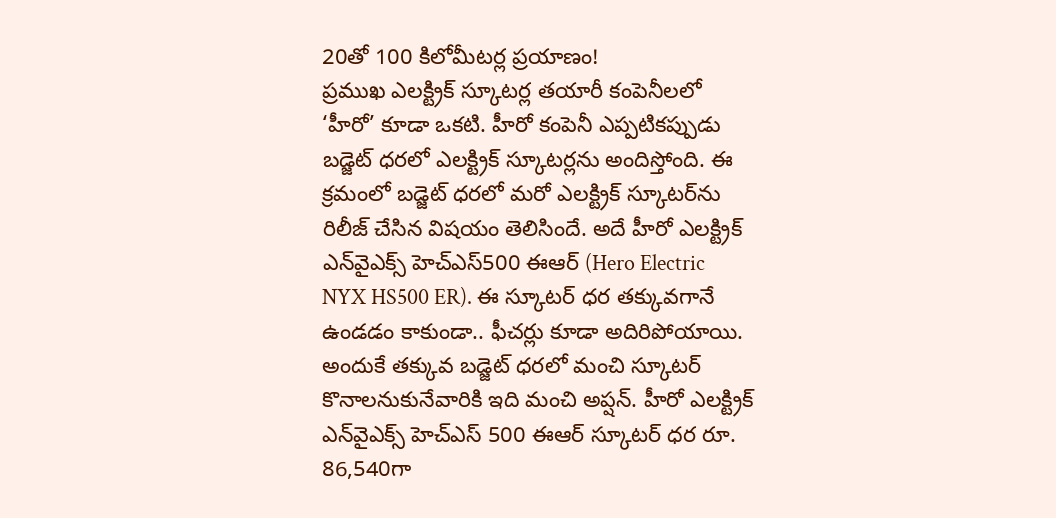20తో 100 కిలోమీటర్ల ప్రయాణం!
ప్రముఖ ఎలక్ట్రిక్ స్కూటర్ల తయారీ కంపెనీలలో ‘హీరో’ కూడా ఒకటి. హీరో కంపెనీ ఎప్పటికప్పుడు బడ్జెట్ ధరలో ఎలక్ట్రిక్ స్కూటర్లను అందిస్తోంది. ఈ క్రమంలో బడ్జెట్ ధరలో మరో ఎలక్ట్రిక్ స్కూటర్‌ను రిలీజ్ చేసిన విషయం తెలిసిందే. అదే హీరో ఎలక్ట్రిక్ ఎన్‌వైఎక్స్ హెచ్ఎస్500 ఈఆర్ (Hero Electric NYX HS500 ER). ఈ స్కూటర్‌ ధర తక్కువగానే ఉండడం కాకుండా.. ఫీచర్లు కూడా అదిరిపోయాయి. అందుకే తక్కువ బడ్జెట్ ధరలో మంచి స్కూటర్ కొనాలనుకునేవారికి ఇది మంచి అప్షన్. హీరో ఎలక్ట్రిక్ ఎన్‌వైఎక్స్ హెచ్ఎస్ 500 ఈఆర్ స్కూటర్ ధర రూ. 86,540గా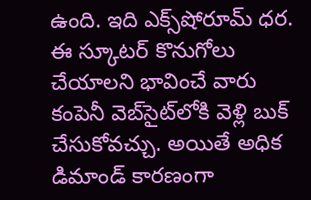ఉంది. ఇది ఎక్స్‌షోరూమ్ ధర. ఈ స్కూటర్ కొనుగోలు చేయాలని భావించే వారు కంపెనీ వెబ్‌సైట్‌లోకి వెళ్లి బుక్ చేసుకోవచ్చు. అయితే అధిక డిమాండ్ కారణంగా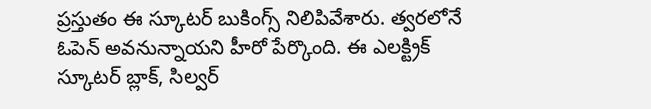ప్రస్తుతం ఈ స్కూటర్ బుకింగ్స్ నిలిపివేశారు. త్వరలోనే ఓపెన్ అవనున్నాయని హీరో పేర్కొంది. ఈ ఎలక్ట్రిక్ స్కూటర్ బ్లాక్, సిల్వర్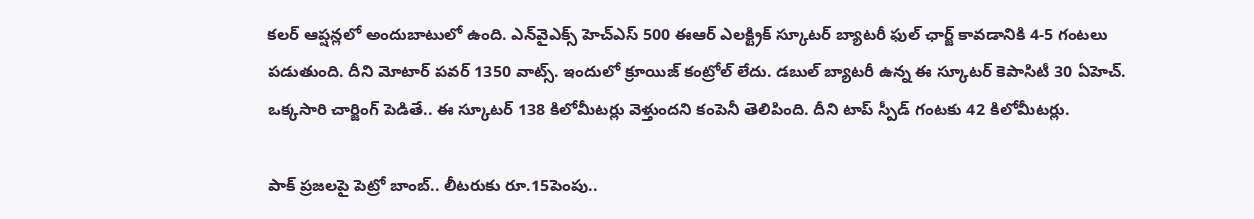కలర్ ఆప్షన్లలో అందుబాటులో ఉంది. ఎన్‌వైఎక్స్ హెచ్ఎస్ 500 ఈఆర్ ఎలక్ట్రిక్ స్కూటర్ బ్యాటరీ ఫుల్ ఛార్జ్ కావడానికి 4-5 గంటలు పడుతుంది. దీని మోటార్ పవర్ 1350 వాట్స్. ఇందులో క్రూయిజ్ కంట్రోల్ లేదు. డబుల్ బ్యాటరీ ఉన్న ఈ స్కూటర్ కెపాసిటీ 30 ఏహెచ్. ఒక్కసారి చార్జింగ్ పెడితే.. ఈ స్కూటర్ 138 కిలోమీటర్లు వెళ్తుందని కంపెనీ తెలిపింది. దీని టాప్ స్పీడ్ గంటకు 42 కిలోమీటర్లు.

పాక్ ప్రజలపై పెట్రో బాంబ్.. లీటరుకు రూ.15పెంపు..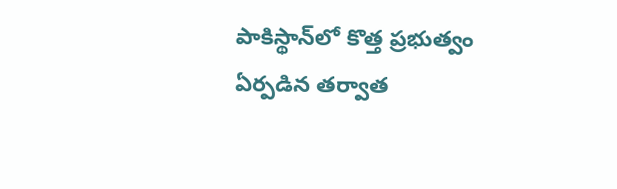పాకిస్థాన్‌లో కొత్త ప్రభుత్వం ఏర్పడిన తర్వాత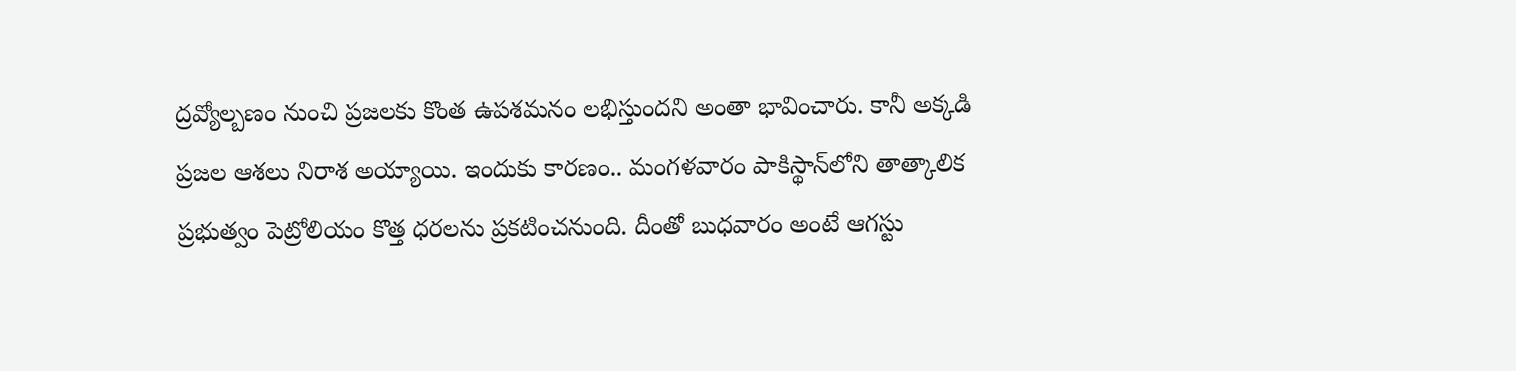ద్రవ్యోల్బణం నుంచి ప్రజలకు కొంత ఉపశమనం లభిస్తుందని అంతా భావించారు. కానీ అక్కడి ప్రజల ఆశలు నిరాశ అయ్యాయి. ఇందుకు కారణం.. మంగళవారం పాకిస్థాన్‌లోని తాత్కాలిక ప్రభుత్వం పెట్రోలియం కొత్త ధరలను ప్రకటించనుంది. దీంతో బుధవారం అంటే ఆగస్టు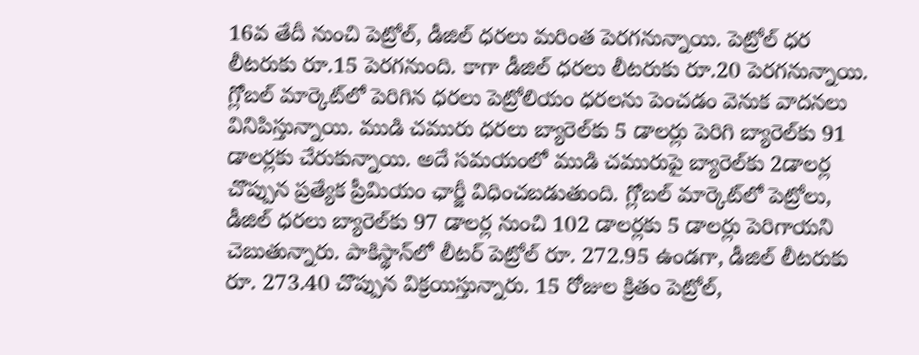16వ తేదీ నుంచి పెట్రోల్, డీజిల్ ధరలు మరింత పెరగనున్నాయి. పెట్రోల్ ధర లీటరుకు రూ.15 పెరగనుంది. కాగా డీజిల్ ధరలు లీటరుకు రూ.20 పెరగనున్నాయి. గ్లోబల్ మార్కెట్‌లో పెరిగిన ధరలు పెట్రోలియం ధరలను పెంచడం వెనుక వాదనలు వినిపిస్తున్నాయి. ముడి చమురు ధరలు బ్యారెల్‌కు 5 డాలర్లు పెరిగి బ్యారెల్‌కు 91 డాలర్లకు చేరుకున్నాయి. అదే సమయంలో ముడి చమురుపై బ్యారెల్‌కు 2డాలర్ల చొప్పున ప్రత్యేక ప్రీమియం ఛార్జీ విధించబడుతుంది. గ్లోబల్ మార్కెట్‌లో పెట్రోలు, డీజిల్ ధరలు బ్యారెల్‌కు 97 డాలర్ల నుంచి 102 డాలర్లకు 5 డాలర్లు పెరిగాయని చెబుతున్నారు. పాకిస్థాన్‌లో లీటర్ పెట్రోల్ రూ. 272.95 ఉండగా, డీజిల్ లీటరుకు రూ. 273.40 చొప్పున విక్రయిస్తున్నారు. 15 రోజుల క్రితం పెట్రోల్,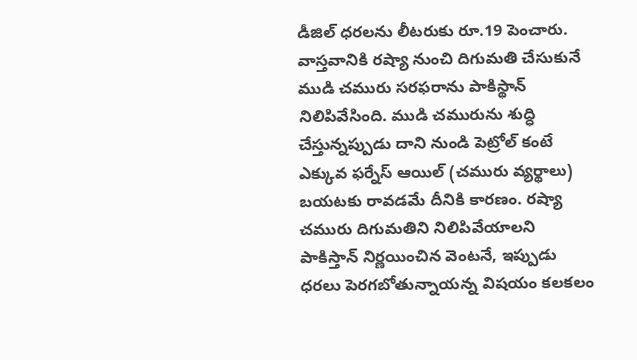డీజిల్ ధరలను లీటరుకు రూ.19 పెంచారు. వాస్తవానికి రష్యా నుంచి దిగుమతి చేసుకునే ముడి చమురు సరఫరాను పాకిస్థాన్ నిలిపివేసింది. ముడి చమురును శుద్ధి చేస్తున్నప్పుడు దాని నుండి పెట్రోల్ కంటే ఎక్కువ ఫర్నేస్ ఆయిల్ (చమురు వ్యర్థాలు) బయటకు రావడమే దీనికి కారణం. రష్యా చమురు దిగుమతిని నిలిపివేయాలని పాకిస్తాన్ నిర్ణయించిన వెంటనే, ఇప్పుడు ధరలు పెరగబోతున్నాయన్న విషయం కలకలం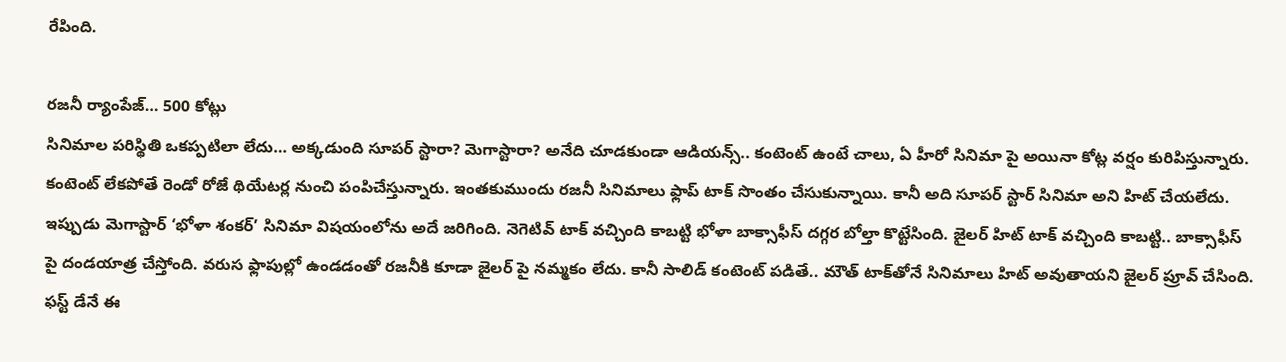రేపింది.

రజనీ ర్యాంపేజ్… 500 కోట్లు
సినిమాల పరిస్థితి ఒకప్పటిలా లేదు… అక్కడుంది సూపర్ స్టారా? మెగాస్టారా? అనేది చూడకుండా ఆడియన్స్.. కంటెంట్ ఉంటే చాలు, ఏ హీరో సినిమా పై అయినా కోట్ల వర్షం కురిపిస్తున్నారు. కంటెంట్ లేకపోతే రెండో రోజే థియేటర్ల నుంచి పంపిచేస్తున్నారు. ఇంతకుముందు రజనీ సినిమాలు ఫ్లాప్ టాక్ సొంతం చేసుకున్నాయి. కానీ అది సూపర్ స్టార్ సినిమా అని హిట్ చేయలేదు. ఇప్పుడు మెగాస్టార్ ‘భోళా శంకర్’ సినిమా విషయంలోను అదే జరిగింది. నెగెటివ్ టాక్ వచ్చింది కాబట్టి భోళా బాక్సాఫీస్ దగ్గర బోల్తా కొట్టేసింది. జైలర్ హిట్ టాక్ వచ్చింది కాబట్టి.. బాక్సాఫీస్ పై దండయాత్ర చేస్తోంది. వరుస ఫ్లాపుల్లో ఉండడంతో రజనీకి కూడా జైలర్ పై నమ్మకం లేదు. కానీ సాలిడ్ కంటెంట్ పడితే.. మౌత్ టాక్‌తోనే సినిమాలు హిట్ అవుతాయని జైలర్ ప్రూవ్ చేసింది. ఫస్ట్ డేనే ఈ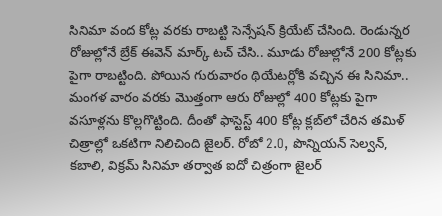సినిమా వంద కోట్ల వరకు రాబట్టి సెన్సేషన్ క్రియేట్ చేసింది. రెండున్నర రోజుల్లోనే బ్రేక్ ఈవెన్ మార్క్ టచ్ చేసి.. మూడు రోజుల్లోనే 200 కోట్లకు పైగా రాబట్టింది. పోయిన గురువారం థియేటర్లోకి వచ్చిన ఈ సినిమా.. మంగళ వారం వరకు మొత్తంగా ఆరు రోజుల్లో 400 కోట్లకు పైగా వసూళ్లను కొల్లగొట్టింది. దీంతో ఫాస్టెస్ట్ 400 కోట్ల క్లబ్‌లో చేరిన తమిళ్ చిత్రాల్లో ఒకటిగా నిలిచింది జైలర్. రోబో 2.O, పొన్నియన్ సెల్వన్, కబాలి, విక్రమ్ సినిమా తర్వాత ఐదో చిత్రంగా జైలర్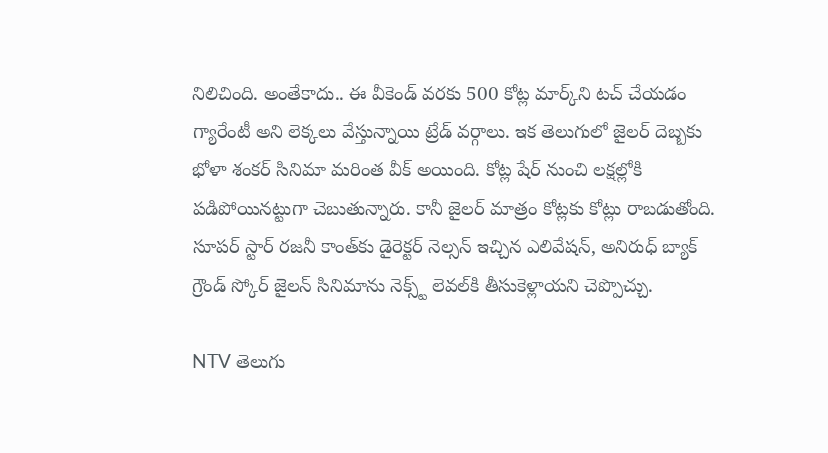నిలిచింది. అంతేకాదు.. ఈ వీకెండ్ వరకు 500 కోట్ల మార్క్‌ని టచ్ చేయడం గ్యారేంటీ అని లెక్కలు వేస్తున్నాయి ట్రేడ్ వర్గాలు. ఇక తెలుగులో జైలర్ దెబ్బకు భోళా శంకర్ సినిమా మరింత వీక్ అయింది. కోట్ల షేర్ నుంచి లక్షల్లోకి పడిపోయినట్టుగా చెబుతున్నారు. కానీ జైలర్ మాత్రం కోట్లకు కోట్లు రాబడుతోంది. సూపర్ స్టార్ రజనీ కాంత్‌కు డైరెక్టర్ నెల్సన్ ఇచ్చిన ఎలివేషన్, అనిరుధ్ బ్యాక్ గ్రౌండ్ స్కోర్ జైలన్ సినిమాను నెక్స్ట్ లెవల్‌కి తీసుకెళ్లాయని చెప్పొచ్చు.

NTV తెలుగు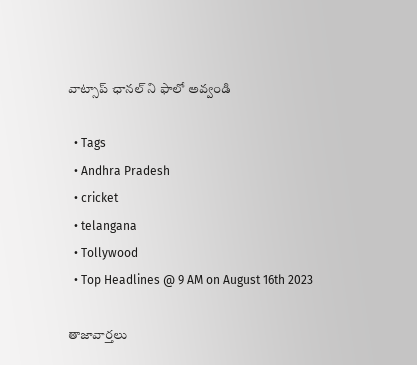వాట్సాప్ ఛానల్ ని ఫాలో అవ్వండి

  • Tags
  • Andhra Pradesh
  • cricket
  • telangana
  • Tollywood
  • Top Headlines @ 9 AM on August 16th 2023

తాజావార్తలు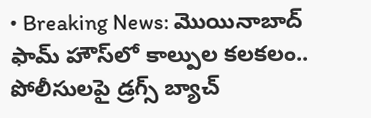• Breaking News: మొయినాబాద్ ఫామ్ హౌస్‌లో కాల్పుల కలకలం.. పోలీసులపై డ్రగ్స్ బ్యాచ్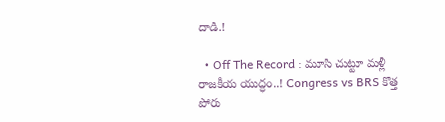దాడి.!

  • Off The Record : మూసి చుట్టూ మళ్లీ రాజకీయ యుద్ధం..! Congress vs BRS కొత్త పోరు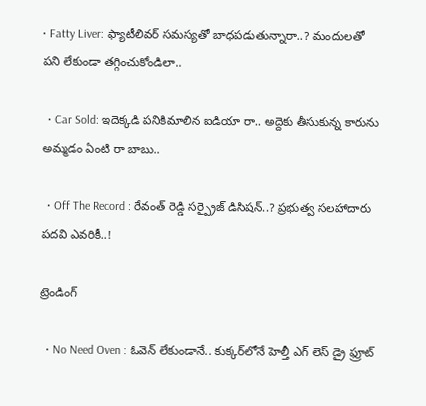• Fatty Liver: ఫ్యాటీలివర్ సమస్యతో బాధపడుతున్నారా..? మందులతో పని లేకుండా తగ్గించుకోండిలా..

  • Car Sold: ఇదెక్కడి పనికిమాలిన ఐడియా రా.. అద్దెకు తీసుకున్న కారును అమ్మడం ఏంటి రా బాబు..

  • Off The Record : రేవంత్ రెడ్డి సర్ప్రైజ్ డిసిషన్..? ప్రభుత్వ సలహాదారు పదవి ఎవరికీ..!

ట్రెండింగ్‌

  • No Need Oven : ఓవెన్ లేకుండానే.. కుక్కర్‌లోనే హెల్తీ ఎగ్ లెస్ డ్రై ఫ్రూట్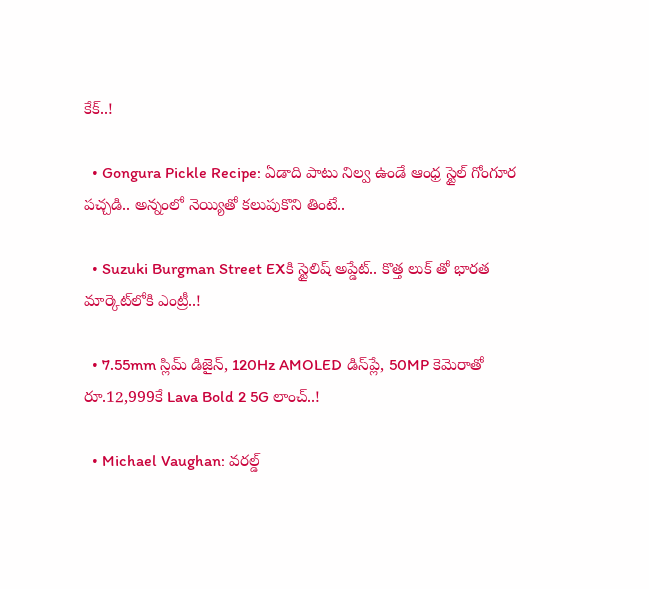కేక్..!

  • Gongura Pickle Recipe: ఏడాది పాటు నిల్వ ఉండే ఆంధ్ర స్టైల్ గోంగూర పచ్చడి.. అన్నంలో నెయ్యితో కలుపుకొని తింటే..

  • Suzuki Burgman Street EXకి స్టైలిష్ అప్డేట్.. కొత్త లుక్ తో భారత మార్కెట్‌లోకి ఎంట్రీ..!

  • 7.55mm స్లిమ్ డిజైన్‌, 120Hz AMOLED డిస్‌ప్లే, 50MP కెమెరాతో రూ.12,999కే Lava Bold 2 5G లాంచ్..!

  • Michael Vaughan: వరల్డ్‌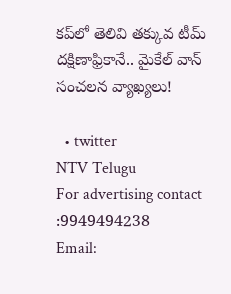కప్‌లో తెలివి తక్కువ టీమ్ దక్షిణాఫ్రికానే.. మైకేల్ వాన్ సంచలన వ్యాఖ్యలు!

  • twitter
NTV Telugu
For advertising contact :9949494238
Email: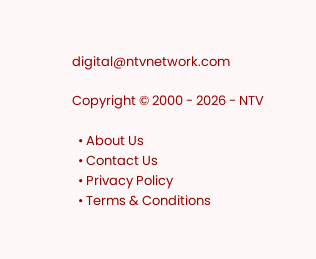digital@ntvnetwork.com

Copyright © 2000 - 2026 - NTV

  • About Us
  • Contact Us
  • Privacy Policy
  • Terms & Conditions